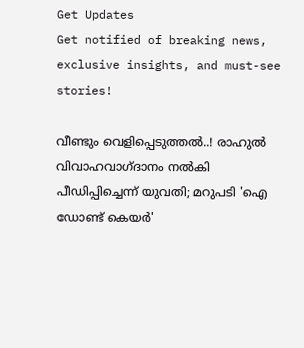Get Updates
Get notified of breaking news, exclusive insights, and must-see stories!

വീണ്ടും വെളിപ്പെടുത്തല്‍..! രാഹുല്‍ വിവാഹവാഗ്ദാനം നല്‍കി പീഡിപ്പിച്ചെന്ന് യുവതി; മറുപടി 'ഐ ഡോണ്ട് കെയര്‍'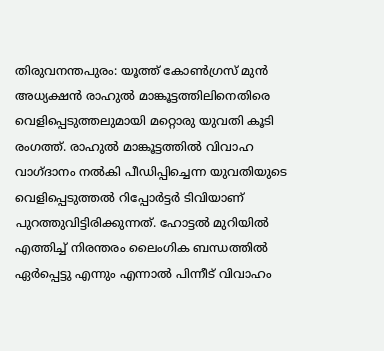തിരുവനന്തപുരം: യൂത്ത് കോണ്‍ഗ്രസ് മുന്‍ അധ്യക്ഷന്‍ രാഹുല്‍ മാങ്കൂട്ടത്തിലിനെതിരെ വെളിപ്പെടുത്തലുമായി മറ്റൊരു യുവതി കൂടി രംഗത്ത്. രാഹുല്‍ മാങ്കൂട്ടത്തില്‍ വിവാഹ വാഗ്ദാനം നല്‍കി പീഡിപ്പിച്ചെന്ന യുവതിയുടെ വെളിപ്പെടുത്തല്‍ റിപ്പോര്‍ട്ടര്‍ ടിവിയാണ് പുറത്തുവിട്ടിരിക്കുന്നത്. ഹോട്ടല്‍ മുറിയില്‍ എത്തിച്ച് നിരന്തരം ലൈംഗിക ബന്ധത്തില്‍ ഏര്‍പ്പെട്ടു എന്നും എന്നാല്‍ പിന്നീട് വിവാഹം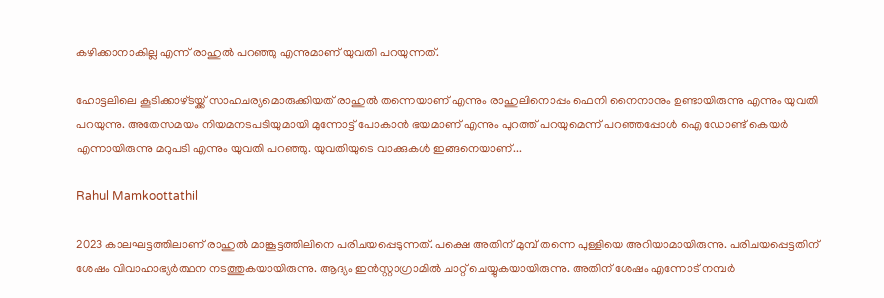കഴിക്കാനാകില്ല എന്ന് രാഹുല്‍ പറഞ്ഞു എന്നുമാണ് യുവതി പറയുന്നത്.

ഹോട്ടലിലെ കൂടിക്കാഴ്ടയ്ക്ക് സാഹചര്യമൊരുക്കിയത് രാഹുല്‍ തന്നെയാണ് എന്നും രാഹുലിനൊപ്പം ഫെനി നൈനാനും ഉണ്ടായിരുന്നു എന്നും യുവതി പറയുന്നു. അതേസമയം നിയമനടപടിയുമായി മുന്നോട്ട് പോകാന്‍ ഭയമാണ് എന്നും പുറത്ത് പറയുമെന്ന് പറഞ്ഞപ്പോള്‍ ഐ ഡോണ്ട് കെയര്‍ എന്നായിരുന്നു മറുപടി എന്നും യുവതി പറഞ്ഞു. യുവതിയുടെ വാക്കുകള്‍ ഇങ്ങനെയാണ്...

Rahul Mamkoottathil

2023 കാലഘട്ടത്തിലാണ് രാഹുല്‍ മാങ്കൂട്ടത്തിലിനെ പരിചയപ്പെടുന്നത്. പക്ഷെ അതിന് മുമ്പ് തന്നെ പുള്ളിയെ അറിയാമായിരുന്നു. പരിചയപ്പെട്ടതിന് ശേഷം വിവാഹാഭ്യര്‍ത്ഥന നടത്തുകയായിരുന്നു. ആദ്യം ഇന്‍സ്റ്റാഗ്രാമില്‍ ചാറ്റ് ചെയ്യുകയായിരുന്നു. അതിന് ശേഷം എന്നോട് നമ്പര്‍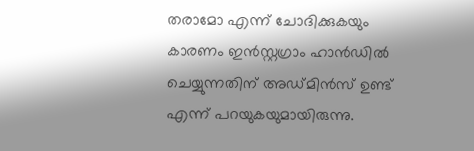തരാമോ എന്ന് ചോദിക്കുകയും കാരണം ഇന്‍സ്റ്റഗ്രാം ഹാന്‍ഡില്‍ ചെയ്യുന്നതിന് അഡ്മിന്‍സ് ഉണ്ട് എന്ന് പറയുകയുമായിരുന്നു.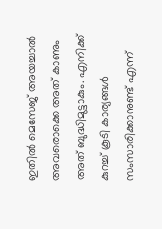ഇതില്‍ മെസേജ് അയച്ചാല്‍ അവരൊക്കെ അത് കാണും അത് ബുദ്ധിമുട്ടാകും. എനിക്ക് കുറച്ച് കൂടി കാര്യങ്ങള്‍ സംസാരിക്കാനുണ്ട് എന്ന്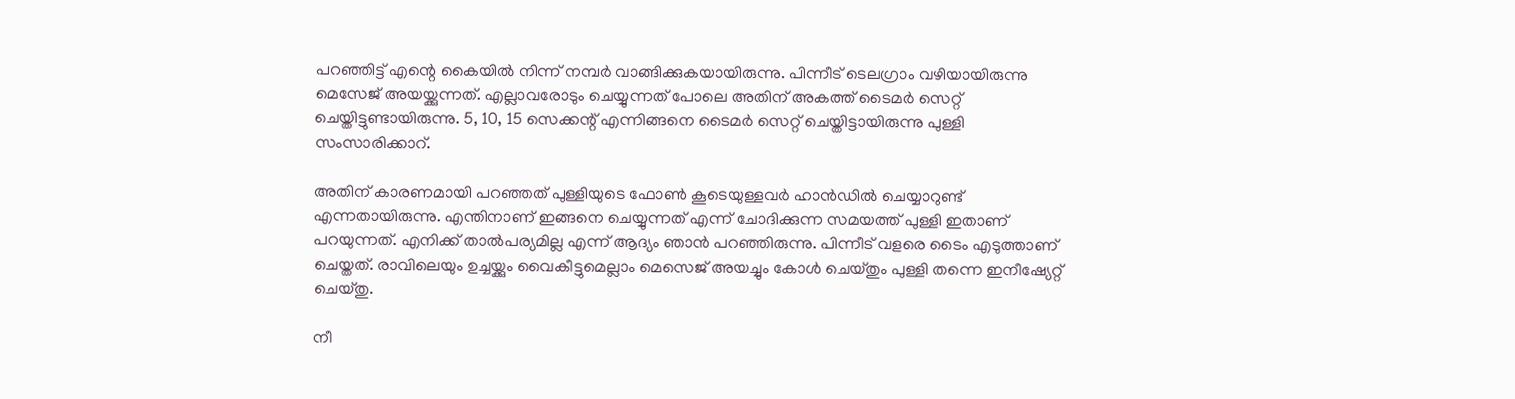പറഞ്ഞിട്ട് എന്റെ കൈയില്‍ നിന്ന് നമ്പര്‍ വാങ്ങിക്കുകയായിരുന്നു. പിന്നീട് ടെലഗ്രാം വഴിയായിരുന്നു മെസേജ് അയയ്ക്കുന്നത്. എല്ലാവരോടും ചെയ്യുന്നത് പോലെ അതിന് അകത്ത് ടൈമര്‍ സെറ്റ് ചെയ്തിട്ടുണ്ടായിരുന്നു. 5, 10, 15 സെക്കന്റ് എന്നിങ്ങനെ ടൈമര്‍ സെറ്റ് ചെയ്തിട്ടായിരുന്നു പുള്ളി സംസാരിക്കാറ്.

അതിന് കാരണമായി പറഞ്ഞത് പുള്ളിയുടെ ഫോണ്‍ കൂടെയുള്ളവര്‍ ഹാന്‍ഡില്‍ ചെയ്യാറുണ്ട് എന്നതായിരുന്നു. എന്തിനാണ് ഇങ്ങനെ ചെയ്യുന്നത് എന്ന് ചോദിക്കുന്ന സമയത്ത് പുള്ളി ഇതാണ് പറയുന്നത്. എനിക്ക് താല്‍പര്യമില്ല എന്ന് ആദ്യം ഞാന്‍ പറഞ്ഞിരുന്നു. പിന്നീട് വളരെ ടൈം എടുത്താണ് ചെയ്തത്. രാവിലെയും ഉച്ചയ്ക്കും വൈകീട്ടുമെല്ലാം മെസെജ് അയച്ചും കോള്‍ ചെയ്തും പുള്ളി തന്നെ ഇനീഷ്യേറ്റ് ചെയ്തു.

നീ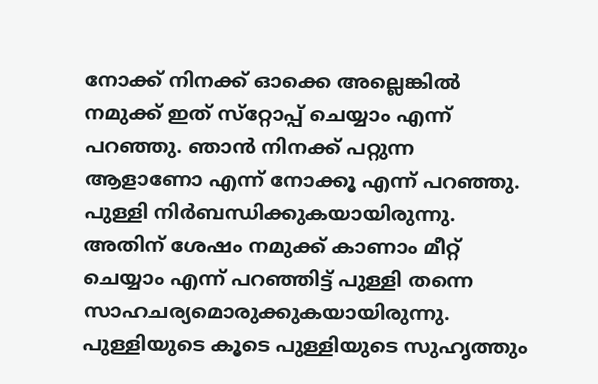നോക്ക് നിനക്ക് ഓക്കെ അല്ലെങ്കില്‍ നമുക്ക് ഇത് സ്‌റ്റോപ്പ് ചെയ്യാം എന്ന് പറഞ്ഞു. ഞാന്‍ നിനക്ക് പറ്റുന്ന ആളാണോ എന്ന് നോക്കൂ എന്ന് പറഞ്ഞു. പുള്ളി നിര്‍ബന്ധിക്കുകയായിരുന്നു. അതിന് ശേഷം നമുക്ക് കാണാം മീറ്റ് ചെയ്യാം എന്ന് പറഞ്ഞിട്ട് പുള്ളി തന്നെ സാഹചര്യമൊരുക്കുകയായിരുന്നു. പുള്ളിയുടെ കൂടെ പുള്ളിയുടെ സുഹൃത്തും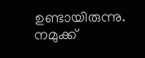ഉണ്ടായിരുന്നു. നമുക്ക്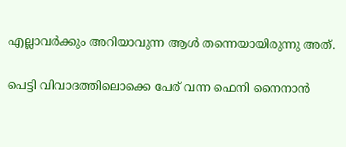എല്ലാവര്‍ക്കും അറിയാവുന്ന ആള്‍ തന്നെയായിരുന്നു അത്.

പെട്ടി വിവാദത്തിലൊക്കെ പേര് വന്ന ഫെനി നൈനാന്‍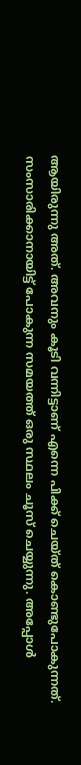ആയിരുന്നു അത്. അവനും കൂടി വന്നിട്ടാണ് എന്നെ പിക്ക് ചെയ്ത് കൊണ്ടുപോകുന്നത്. സംസാരിക്കാനായിട്ട് പോകുന്ന സമയത്ത് ഒരു സ്ഥലം ചൂസ് ചെയ്യുന്നു. അപ്പോള്‍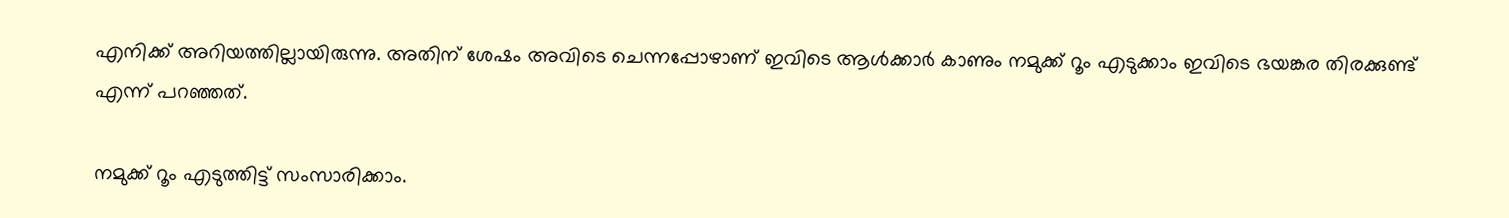എനിക്ക് അറിയത്തില്ലായിരുന്നു. അതിന് ശേഷം അവിടെ ചെന്നപ്പോഴാണ് ഇവിടെ ആള്‍ക്കാര്‍ കാണും നമുക്ക് റൂം എടുക്കാം ഇവിടെ ഭയങ്കര തിരക്കുണ്ട് എന്ന് പറഞ്ഞത്.

നമുക്ക് റൂം എടുത്തിട്ട് സംസാരിക്കാം.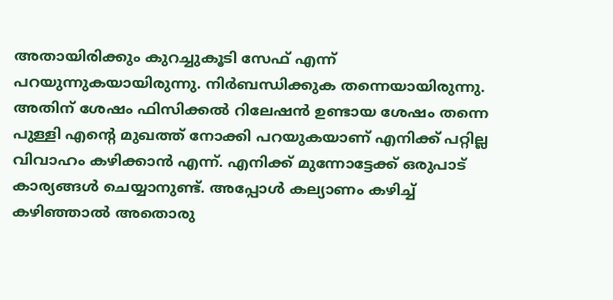അതായിരിക്കും കുറച്ചുകൂടി സേഫ് എന്ന് പറയുന്നുകയായിരുന്നു. നിര്‍ബന്ധിക്കുക തന്നെയായിരുന്നു. അതിന് ശേഷം ഫിസിക്കല്‍ റിലേഷന്‍ ഉണ്ടായ ശേഷം തന്നെ പുള്ളി എന്റെ മുഖത്ത് നോക്കി പറയുകയാണ് എനിക്ക് പറ്റില്ല വിവാഹം കഴിക്കാന്‍ എന്ന്. എനിക്ക് മുന്നോട്ടേക്ക് ഒരുപാട് കാര്യങ്ങള്‍ ചെയ്യാനുണ്ട്. അപ്പോള്‍ കല്യാണം കഴിച്ച് കഴിഞ്ഞാല്‍ അതൊരു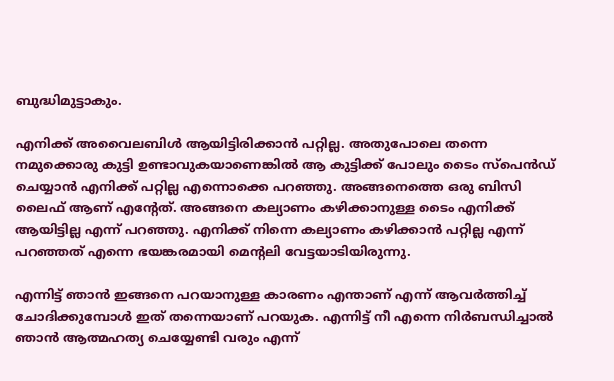ബുദ്ധിമുട്ടാകും.

എനിക്ക് അവൈലബിള്‍ ആയിട്ടിരിക്കാന്‍ പറ്റില്ല. അതുപോലെ തന്നെ നമുക്കൊരു കുട്ടി ഉണ്ടാവുകയാണെങ്കില്‍ ആ കുട്ടിക്ക് പോലും ടൈം സ്‌പെന്‍ഡ് ചെയ്യാന്‍ എനിക്ക് പറ്റില്ല എന്നൊക്കെ പറഞ്ഞു. അങ്ങനെത്തെ ഒരു ബിസി ലൈഫ് ആണ് എന്റേത്. അങ്ങനെ കല്യാണം കഴിക്കാനുള്ള ടൈം എനിക്ക് ആയിട്ടില്ല എന്ന് പറഞ്ഞു. എനിക്ക് നിന്നെ കല്യാണം കഴിക്കാന്‍ പറ്റില്ല എന്ന് പറഞ്ഞത് എന്നെ ഭയങ്കരമായി മെന്റലി വേട്ടയാടിയിരുന്നു.

എന്നിട്ട് ഞാന്‍ ഇങ്ങനെ പറയാനുള്ള കാരണം എന്താണ് എന്ന് ആവര്‍ത്തിച്ച് ചോദിക്കുമ്പോള്‍ ഇത് തന്നെയാണ് പറയുക. എന്നിട്ട് നീ എന്നെ നിര്‍ബന്ധിച്ചാല്‍ ഞാന്‍ ആത്മഹത്യ ചെയ്യേണ്ടി വരും എന്ന്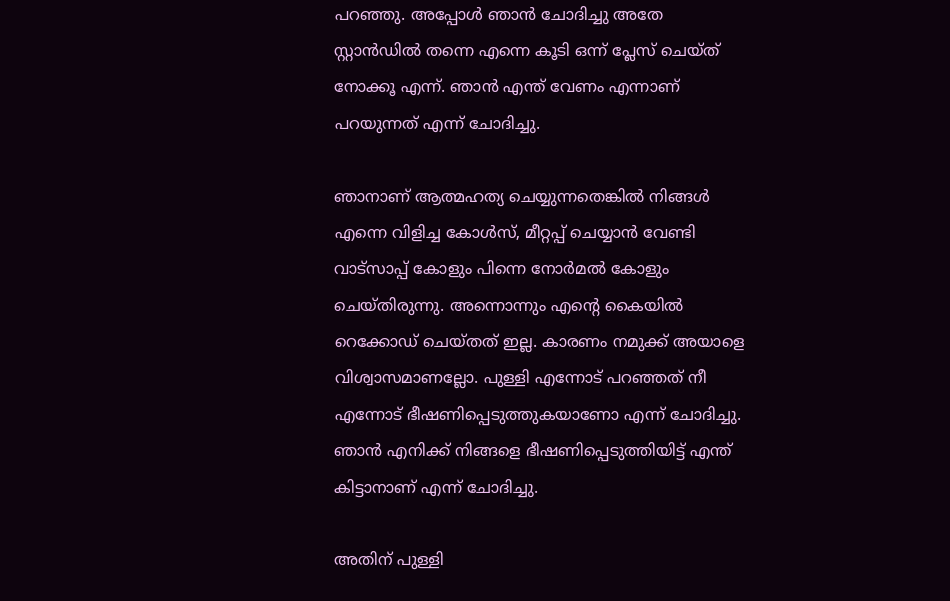പറഞ്ഞു. അപ്പോള്‍ ഞാന്‍ ചോദിച്ചു അതേ സ്റ്റാന്‍ഡില്‍ തന്നെ എന്നെ കൂടി ഒന്ന് പ്ലേസ് ചെയ്ത് നോക്കൂ എന്ന്. ഞാന്‍ എന്ത് വേണം എന്നാണ് പറയുന്നത് എന്ന് ചോദിച്ചു.

ഞാനാണ് ആത്മഹത്യ ചെയ്യുന്നതെങ്കില്‍ നിങ്ങള്‍ എന്നെ വിളിച്ച കോള്‍സ്, മീറ്റപ്പ് ചെയ്യാന്‍ വേണ്ടി വാട്‌സാപ്പ് കോളും പിന്നെ നോര്‍മല്‍ കോളും ചെയ്തിരുന്നു. അന്നൊന്നും എന്റെ കൈയില്‍ റെക്കോഡ് ചെയ്തത് ഇല്ല. കാരണം നമുക്ക് അയാളെ വിശ്വാസമാണല്ലോ. പുള്ളി എന്നോട് പറഞ്ഞത് നീ എന്നോട് ഭീഷണിപ്പെടുത്തുകയാണോ എന്ന് ചോദിച്ചു. ഞാന്‍ എനിക്ക് നിങ്ങളെ ഭീഷണിപ്പെടുത്തിയിട്ട് എന്ത് കിട്ടാനാണ് എന്ന് ചോദിച്ചു.

അതിന് പുള്ളി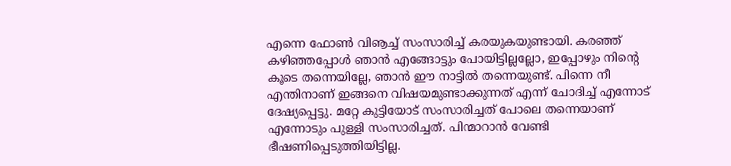എന്നെ ഫോണ്‍ വിൡച്ച് സംസാരിച്ച് കരയുകയുണ്ടായി. കരഞ്ഞ് കഴിഞ്ഞപ്പോള്‍ ഞാന്‍ എങ്ങോട്ടും പോയിട്ടില്ലല്ലോ, ഇപ്പോഴും നിന്റെ കൂടെ തന്നെയില്ലേ, ഞാന്‍ ഈ നാട്ടില്‍ തന്നെയുണ്ട്. പിന്നെ നീ എന്തിനാണ് ഇങ്ങനെ വിഷയമുണ്ടാക്കുന്നത് എന്ന് ചോദിച്ച് എന്നോട് ദേഷ്യപ്പെട്ടു. മറ്റേ കുട്ടിയോട് സംസാരിച്ചത് പോലെ തന്നെയാണ് എന്നോടും പുള്ളി സംസാരിച്ചത്. പിന്മാറാന്‍ വേണ്ടി ഭീഷണിപ്പെടുത്തിയിട്ടില്ല.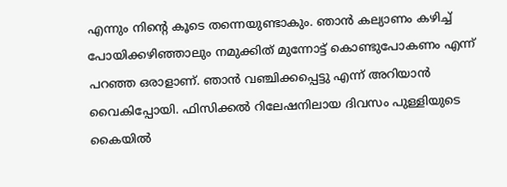എന്നും നിന്റെ കൂടെ തന്നെയുണ്ടാകും. ഞാന്‍ കല്യാണം കഴിച്ച് പോയിക്കഴിഞ്ഞാലും നമുക്കിത് മുന്നോട്ട് കൊണ്ടുപോകണം എന്ന് പറഞ്ഞ ഒരാളാണ്. ഞാന്‍ വഞ്ചിക്കപ്പെട്ടു എന്ന് അറിയാന്‍ വൈകിപ്പോയി. ഫിസിക്കല്‍ റിലേഷനിലായ ദിവസം പുള്ളിയുടെ കൈയില്‍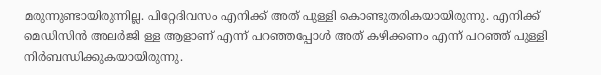മരുന്നുണ്ടായിരുന്നില്ല. പിറ്റേദിവസം എനിക്ക് അത് പുള്ളി കൊണ്ടുതരികയായിരുന്നു. എനിക്ക് മെഡിസിന്‍ അലര്‍ജി ള്ള ആളാണ് എന്ന് പറഞ്ഞപ്പോള്‍ അത് കഴിക്കണം എന്ന് പറഞ്ഞ് പുള്ളി നിര്‍ബന്ധിക്കുകയായിരുന്നു.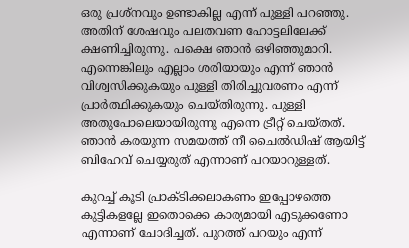ഒരു പ്രശ്‌നവും ഉണ്ടാകില്ല എന്ന് പുള്ളി പറഞ്ഞു. അതിന് ശേഷവും പലതവണ ഹോട്ടലിലേക്ക് ക്ഷണിച്ചിരുന്നു. പക്ഷെ ഞാന്‍ ഒഴിഞ്ഞുമാറി. എന്നെങ്കിലും എല്ലാം ശരിയായും എന്ന് ഞാന്‍ വിശ്വസിക്കുകയും പുള്ളി തിരിച്ചുവരണം എന്ന് പ്രാര്‍ത്ഥിക്കുകയും ചെയ്തിരുന്നു. പുള്ളി അതുപോലെയായിരുന്നു എന്നെ ട്രീറ്റ് ചെയ്തത്. ഞാന്‍ കരയുന്ന സമയത്ത് നീ ചൈല്‍ഡിഷ് ആയിട്ട് ബിഹേവ് ചെയ്യരുത് എന്നാണ് പറയാറുള്ളത്.

കുറച്ച് കൂടി പ്രാക്ടിക്കലാകണം ഇപ്പോഴത്തെ കുട്ടികളല്ലേ ഇതൊക്കെ കാര്യമായി എടുക്കണോ എന്നാണ് ചോദിച്ചത്. പുറത്ത് പറയും എന്ന്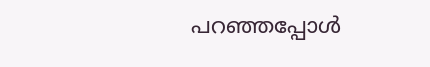പറഞ്ഞപ്പോള്‍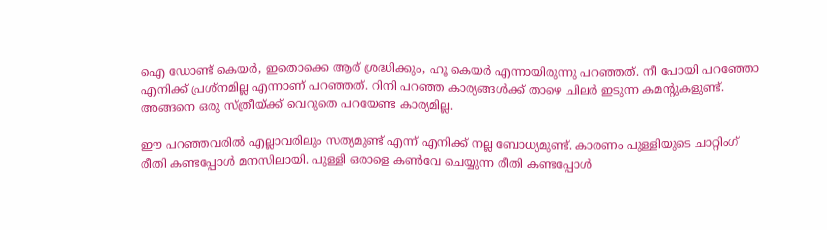ഐ ഡോണ്ട് കെയര്‍, ഇതൊക്കെ ആര് ശ്രദ്ധിക്കും, ഹൂ കെയര്‍ എന്നായിരുന്നു പറഞ്ഞത്. നീ പോയി പറഞ്ഞോ എനിക്ക് പ്രശ്‌നമില്ല എന്നാണ് പറഞ്ഞത്. റിനി പറഞ്ഞ കാര്യങ്ങള്‍ക്ക് താഴെ ചിലര്‍ ഇടുന്ന കമന്റുകളുണ്ട്. അങ്ങനെ ഒരു സ്ത്രീയ്ക്ക് വെറുതെ പറയേണ്ട കാര്യമില്ല.

ഈ പറഞ്ഞവരില്‍ എല്ലാവരിലും സത്യമുണ്ട് എന്ന് എനിക്ക് നല്ല ബോധ്യമുണ്ട്. കാരണം പുള്ളിയുടെ ചാറ്റിംഗ് രീതി കണ്ടപ്പോള്‍ മനസിലായി. പുള്ളി ഒരാളെ കണ്‍വേ ചെയ്യുന്ന രീതി കണ്ടപ്പോള്‍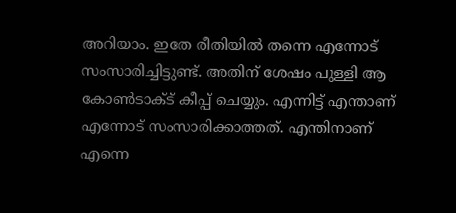അറിയാം. ഇതേ രീതിയില്‍ തന്നെ എന്നോട് സംസാരിച്ചിട്ടുണ്ട്. അതിന് ശേഷം പുള്ളി ആ കോണ്‍ടാക്ട് കീപ്പ് ചെയ്യും. എന്നിട്ട് എന്താണ് എന്നോട് സംസാരിക്കാത്തത്. എന്തിനാണ് എന്നെ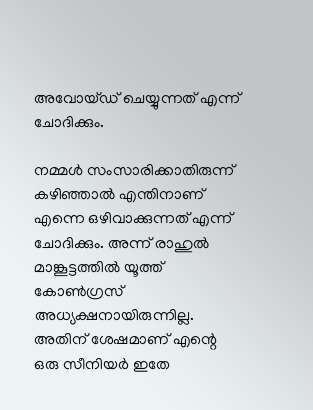അവോയ്ഡ് ചെയ്യുന്നത് എന്ന് ചോദിക്കും.

നമ്മള്‍ സംസാരിക്കാതിരുന്ന് കഴിഞ്ഞാല്‍ എന്തിനാണ് എന്നെ ഒഴിവാക്കുന്നത് എന്ന് ചോദിക്കും. അന്ന് രാഹുല്‍ മാങ്കൂട്ടത്തില്‍ യൂത്ത് കോണ്‍ഗ്രസ് അധ്യക്ഷനായിരുന്നില്ല. അതിന് ശേഷമാണ് എന്റെ ഒരു സീനിയര്‍ ഇതേ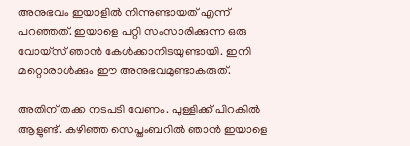അനുഭവം ഇയാളില്‍ നിന്നുണ്ടായത് എന്ന് പറഞ്ഞത്. ഇയാളെ പറ്റി സംസാരിക്കുന്ന ഒരു വോയ്‌സ് ഞാന്‍ കേള്‍ക്കാനിടയുണ്ടായി. ഇനി മറ്റൊരാള്‍ക്കും ഈ അനുഭവമുണ്ടാകരുത്.

അതിന് തക്ക നടപടി വേണം. പുള്ളിക്ക് പിറകില്‍ ആളുണ്ട്. കഴിഞ്ഞ സെപ്തംബറില്‍ ഞാന്‍ ഇയാളെ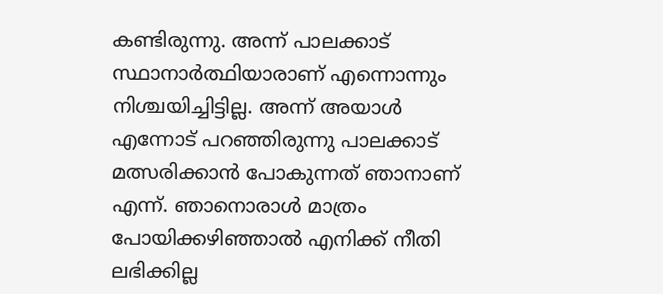കണ്ടിരുന്നു. അന്ന് പാലക്കാട് സ്ഥാനാര്‍ത്ഥിയാരാണ് എന്നൊന്നും നിശ്ചയിച്ചിട്ടില്ല. അന്ന് അയാള്‍ എന്നോട് പറഞ്ഞിരുന്നു പാലക്കാട് മത്സരിക്കാന്‍ പോകുന്നത് ഞാനാണ് എന്ന്. ഞാനൊരാള്‍ മാത്രം പോയിക്കഴിഞ്ഞാല്‍ എനിക്ക് നീതി ലഭിക്കില്ല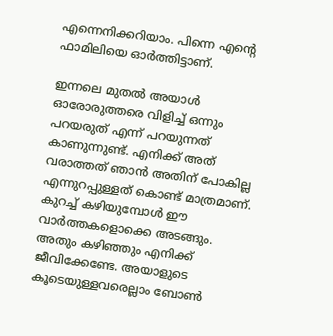എന്നെനിക്കറിയാം. പിന്നെ എന്റെ ഫാമിലിയെ ഓര്‍ത്തിട്ടാണ്.

ഇന്നലെ മുതല്‍ അയാള്‍ ഓരോരുത്തരെ വിളിച്ച് ഒന്നും പറയരുത് എന്ന് പറയുന്നത് കാണുന്നുണ്ട്. എനിക്ക് അത് വരാത്തത് ഞാന്‍ അതിന് പോകില്ല എന്നുറപ്പുള്ളത് കൊണ്ട് മാത്രമാണ്. കുറച്ച് കഴിയുമ്പോള്‍ ഈ വാര്‍ത്തകളൊക്കെ അടങ്ങും. അതും കഴിഞ്ഞും എനിക്ക് ജീവിക്കേണ്ടേ. അയാളുടെ കൂടെയുള്ളവരെല്ലാം ബോണ്‍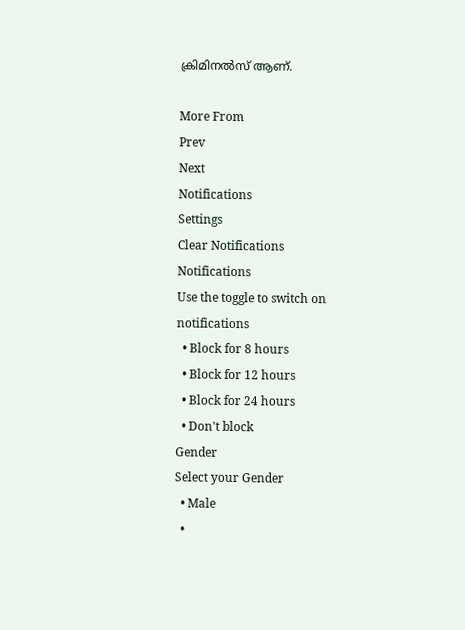ക്രിമിനല്‍സ് ആണ്.

More From
Prev
Next
Notifications
Settings
Clear Notifications
Notifications
Use the toggle to switch on notifications
  • Block for 8 hours
  • Block for 12 hours
  • Block for 24 hours
  • Don't block
Gender
Select your Gender
  • Male
  •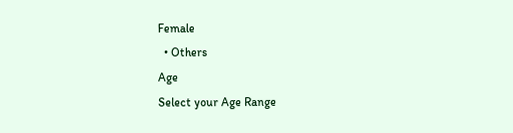Female
  • Others
Age
Select your Age Range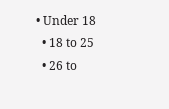• Under 18
  • 18 to 25
  • 26 to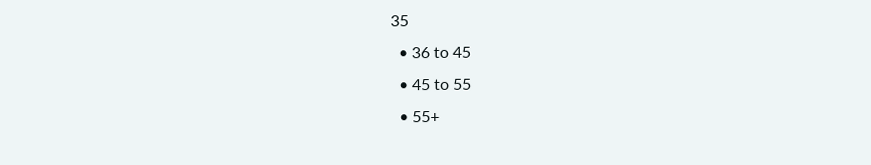35
  • 36 to 45
  • 45 to 55
  • 55+